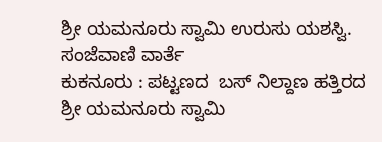ಶ್ರೀ ಯಮನೂರು ಸ್ವಾಮಿ ಉರುಸು ಯಶಸ್ವಿ.
ಸಂಜೆವಾಣಿ ವಾರ್ತೆ
ಕುಕನೂರು : ಪಟ್ಟಣದ  ಬಸ್ ನಿಲ್ದಾಣ ಹತ್ತಿರದ ಶ್ರೀ ಯಮನೂರು ಸ್ವಾಮಿ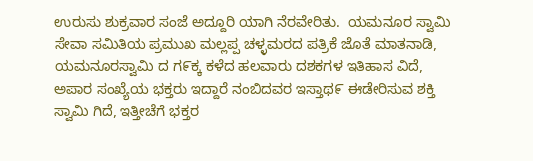ಉರುಸು ಶುಕ್ರವಾರ ಸಂಜೆ ಅದ್ದೂರಿ ಯಾಗಿ ನೆರವೇರಿತು.  ಯಮನೂರ ಸ್ವಾಮಿ ಸೇವಾ ಸಮಿತಿಯ ಪ್ರಮುಖ ಮಲ್ಲಪ್ಪ ಚಳ್ಳಮರದ ಪತ್ರಿಕೆ ಜೊತೆ ಮಾತನಾಡಿ,  ಯಮನೂರಸ್ವಾಮಿ ದ ಗ೯ಕ್ಕ ಕಳೆದ ಹಲವಾರು ದಶಕಗಳ ಇತಿಹಾಸ ವಿದೆ, ಅಪಾರ ಸಂಖ್ಯೆಯ ಭಕ್ತರು ಇದ್ದಾರೆ ನಂಬಿದವರ ಇಸ್ತಾಥ೯ ಈಡೇರಿಸುವ ಶಕ್ತಿ ಸ್ವಾಮಿ ಗಿದೆ, ಇತ್ತೀಚೆಗೆ ಭಕ್ತರ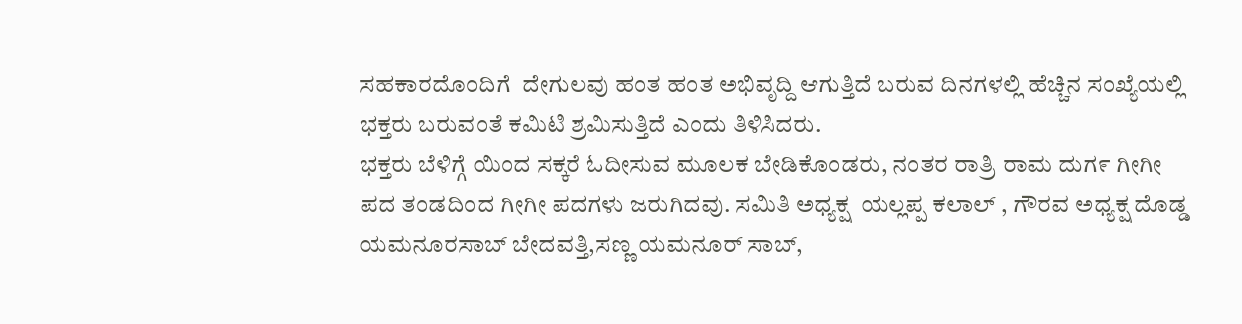ಸಹಕಾರದೊಂದಿಗೆ  ದೇಗುಲವು ಹಂತ ಹಂತ ಅಭಿವೃದ್ದಿ ಆಗುತ್ತಿದೆ ಬರುವ ದಿನಗಳಲ್ಲಿ ಹೆಚ್ಚಿನ ಸಂಖ್ಯೆಯಲ್ಲಿ ಭಕ್ತರು ಬರುವಂತೆ ಕಮಿಟಿ ಶ್ರಮಿಸುತ್ತಿದೆ ಎಂದು ತಿಳಿಸಿದರು.
ಭಕ್ತರು ಬೆಳಿಗ್ಗೆ ಯಿಂದ ಸಕ್ಕರೆ ಓದೀಸುವ ಮೂಲಕ ಬೇಡಿಕೊಂಡರು, ನಂತರ ರಾತ್ರಿ ರಾಮ ದುಗ೯ ಗೀಗೀ ಪದ ತಂಡದಿಂದ ಗೀಗೀ ಪದಗಳು ಜರುಗಿದವು. ಸಮಿತಿ ಅಧ್ಯಕ್ಷ  ಯಲ್ಲಪ್ಪ ಕಲಾಲ್ , ಗೌರವ ಅಧ್ಯಕ್ಷ ದೊಡ್ಡ ಯಮನೂರಸಾಬ್ ಬೇದವತ್ತಿ,ಸಣ್ಣ ಯಮನೂರ್ ಸಾಬ್,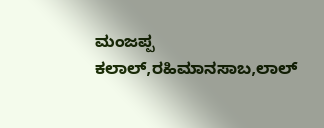ಮಂಜಪ್ಪ ಕಲಾಲ್,ರಹಿಮಾನಸಾಬ,ಲಾಲ್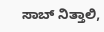ಸಾಬ್ ನಿತ್ತಾಲಿ,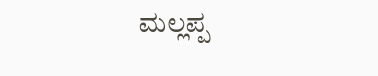ಮಲ್ಲಪ್ಪ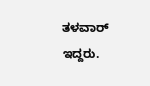ತಳವಾರ್ ಇದ್ದರು.